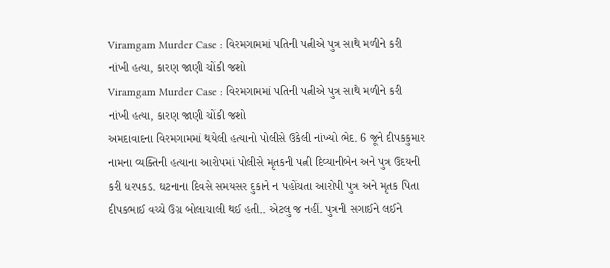Viramgam Murder Case : વિરમગામમાં પતિની પત્નીએ પુત્ર સાથે મળીને કરી નાંખી હત્યા, કારણ જાણી ચોંકી જશો
Viramgam Murder Case : વિરમગામમાં પતિની પત્નીએ પુત્ર સાથે મળીને કરી નાંખી હત્યા, કારણ જાણી ચોંકી જશો
અમદાવાદના વિરમગામમાં થયેલી હત્યાનો પોલીસે ઉકેલી નાંખ્યો ભેદ. 6 જૂને દીપકકુમાર નામના વ્યક્તિની હત્યાના આરોપમાં પોલીસે મૃતકની પત્ની દિવ્યાનીબેન અને પુત્ર ઉદયની કરી ધરપકડ. ઘટનાના દિવસે સમયસર દુકાને ન પહોંચતા આરોપી પુત્ર અને મૃતક પિતા દીપકભાઈ વચ્ચે ઉગ્ર બોલાચાલી થઈ હતી.. એટલુ જ નહીં. પુત્રની સગાઈને લઈને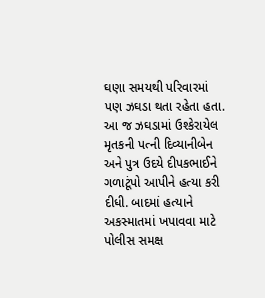ઘણા સમયથી પરિવારમાં પણ ઝઘડા થતા રહેતા હતા. આ જ ઝઘડામાં ઉશ્કેરાયેલ મૃતકની પત્ની દિવ્યાનીબેન અને પુત્ર ઉદયે દીપકભાઈને ગળાટૂંપો આપીને હત્યા કરી દીધી. બાદમાં હત્યાને અકસ્માતમાં ખપાવવા માટે પોલીસ સમક્ષ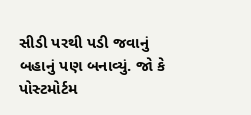સીડી પરથી પડી જવાનું બહાનું પણ બનાવ્યું. જો કે પોસ્ટમોર્ટમ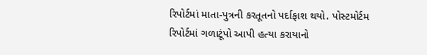રિપોર્ટમાં માતા-પુત્રની કરતૂતનો પર્દાફાશ થયો. પોસ્ટમોર્ટમ રિપોર્ટમાં ગળાટૂંપો આપી હત્યા કરાયાનો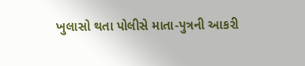ખુલાસો થતા પોલીસે માતા-પુત્રની આકરી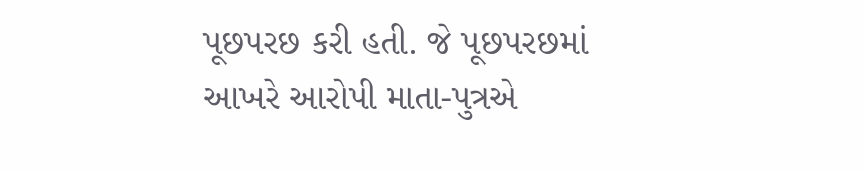પૂછપરછ કરી હતી. જે પૂછપરછમાં આખરે આરોપી માતા-પુત્રએ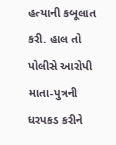હત્યાની કબૂલાત કરી. હાલ તો પોલીસે આરોપી માતા-પુત્રની ધરપકડ કરીને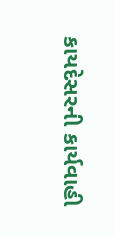કાયદેસરની કાર્યવાહી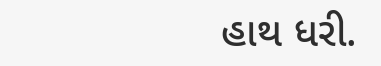હાથ ધરી.